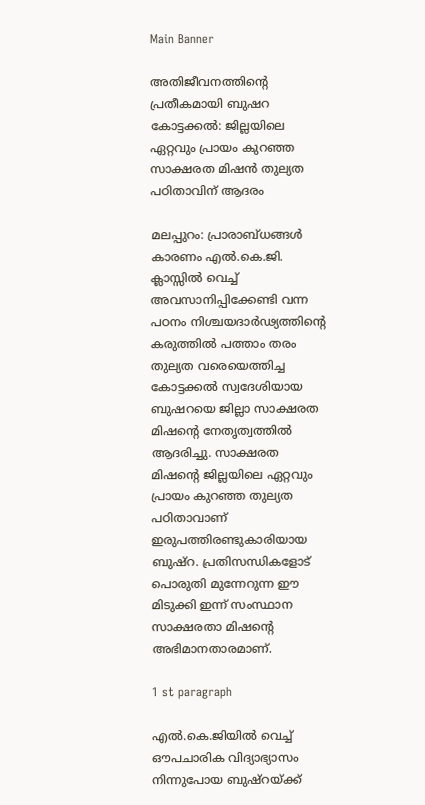Main Banner

അതിജീവനത്തിന്റെ പ്രതീകമായി ബുഷറ കോട്ടക്കൽ: ജില്ലയിലെ ഏറ്റവും പ്രായം കുറഞ്ഞ സാക്ഷരത മിഷൻ തുല്യത പഠിതാവിന് ആദരം

മലപ്പുറം: പ്രാരാബ്ധങ്ങൾ കാരണം എൽ.കെ.ജി. ക്ലാസ്സിൽ വെച്ച് അവസാനിപ്പിക്കേണ്ടി വന്ന പഠനം നിശ്ചയദാർഢ്യത്തിന്റെ കരുത്തിൽ പത്താം തരം തുല്യത വരെയെത്തിച്ച കോട്ടക്കൽ സ്വദേശിയായ ബുഷറയെ ജില്ലാ സാക്ഷരത മിഷന്റെ നേതൃത്വത്തിൽ ആദരിച്ചു. സാക്ഷരത മിഷന്റെ ജില്ലയിലെ ഏറ്റവും പ്രായം കുറഞ്ഞ തുല്യത പഠിതാവാണ് ഇരുപത്തിരണ്ടുകാരിയായ ബുഷ്‌റ. പ്രതിസന്ധികളോട് പൊരുതി മുന്നേറുന്ന ഈ മിടുക്കി ഇന്ന് സംസ്ഥാന സാക്ഷരതാ മിഷന്റെ അഭിമാനതാരമാണ്.

1 st paragraph

എൽ.കെ.ജിയിൽ വെച്ച് ഔപചാരിക വിദ്യാഭ്യാസം നിന്നുപോയ ബുഷ്‌റയ്ക്ക്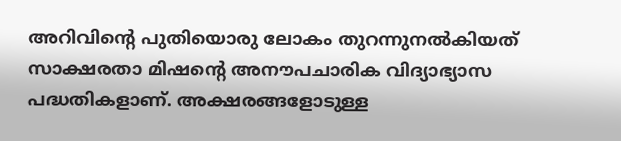അറിവിന്റെ പുതിയൊരു ലോകം തുറന്നുനൽകിയത് സാക്ഷരതാ മിഷന്റെ അനൗപചാരിക വിദ്യാഭ്യാസ പദ്ധതികളാണ്. അക്ഷരങ്ങളോടുള്ള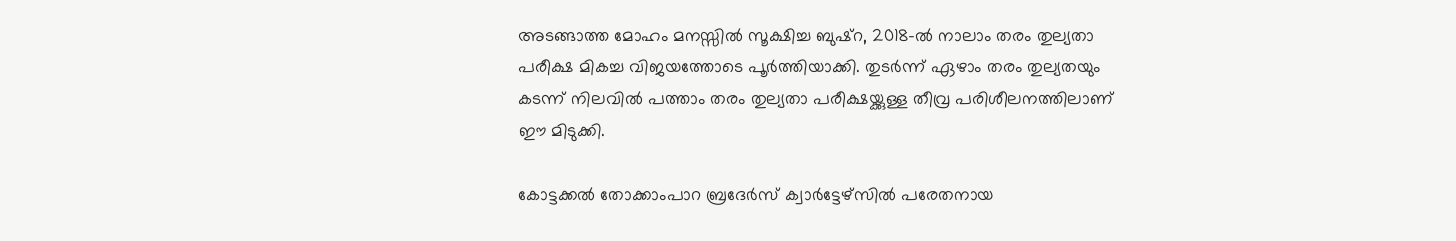അടങ്ങാത്ത മോഹം മനസ്സിൽ സൂക്ഷിച്ച ബുഷ്‌റ, 2018-ൽ നാലാം തരം തുല്യതാ പരീക്ഷ മികച്ച വിജയത്തോടെ പൂർത്തിയാക്കി. തുടർന്ന് ഏഴാം തരം തുല്യതയും കടന്ന് നിലവിൽ പത്താം തരം തുല്യതാ പരീക്ഷയ്ക്കുള്ള തീവ്ര പരിശീലനത്തിലാണ് ഈ മിടുക്കി.

കോട്ടക്കൽ തോക്കാംപാറ ബ്രദേർസ് ക്വാർട്ടേഴ്സിൽ പരേതനായ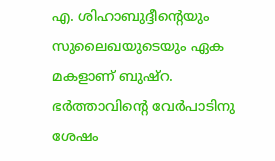എ. ശിഹാബുദ്ദീന്റെയും സുലൈഖയുടെയും ഏക മകളാണ് ബുഷ്‌റ. ഭർത്താവിന്റെ വേർപാടിനു ശേഷം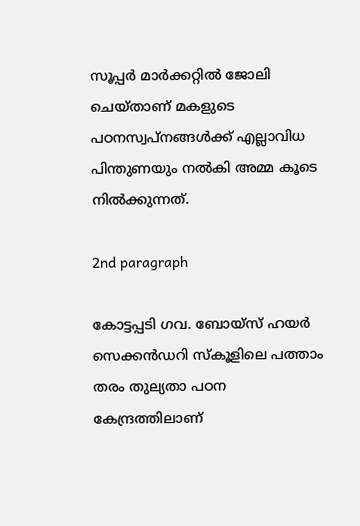സൂപ്പർ മാർക്കറ്റിൽ ജോലി ചെയ്താണ് മകളുടെ പഠനസ്വപ്നങ്ങൾക്ക് എല്ലാവിധ പിന്തുണയും നൽകി അമ്മ കൂടെ നിൽക്കുന്നത്.

2nd paragraph

കോട്ടപ്പടി ഗവ. ബോയ്സ് ഹയർ സെക്കൻഡറി സ്കൂളിലെ പത്താം തരം തുല്യതാ പഠന കേന്ദ്രത്തിലാണ്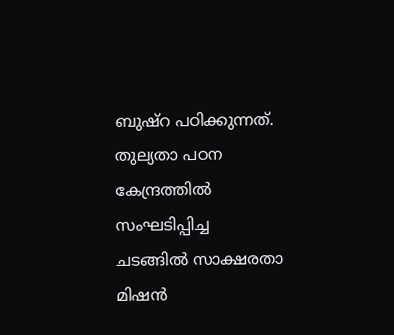ബുഷ്‌റ പഠിക്കുന്നത്. തുല്യതാ പഠന കേന്ദ്രത്തിൽ സംഘടിപ്പിച്ച ചടങ്ങിൽ സാക്ഷരതാ മിഷൻ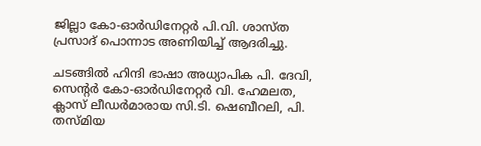ജില്ലാ കോ-ഓർഡിനേറ്റർ പി.വി. ശാസ്ത പ്രസാദ് പൊന്നാട അണിയിച്ച് ആദരിച്ചു.

ചടങ്ങിൽ ഹിന്ദി ഭാഷാ അധ്യാപിക പി. ദേവി, സെന്റർ കോ-ഓർഡിനേറ്റർ വി. ഹേമലത, ക്ലാസ് ലീഡർമാരായ സി.ടി. ഷെബീറലി, പി. തസ്മിയ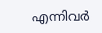എന്നിവർ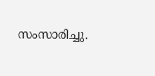സംസാരിച്ചു.